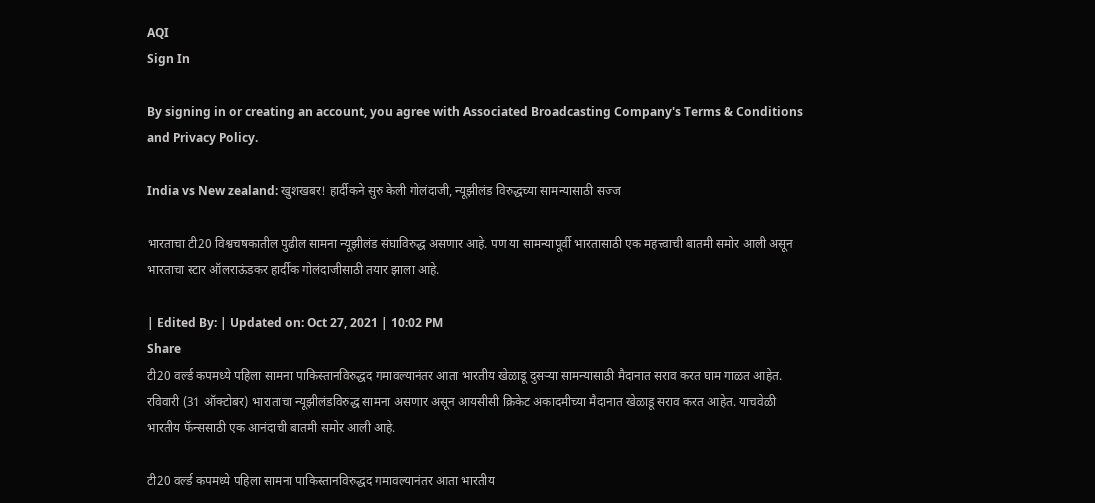AQI
Sign In

By signing in or creating an account, you agree with Associated Broadcasting Company's Terms & Conditions and Privacy Policy.

India vs New zealand: खुशखबर! हार्दीकने सुरु केली गोलंदाजी, न्यूझीलंड विरुद्धच्या सामन्यासाठी सज्ज

भारताचा टी20 विश्वचषकातील पुढील सामना न्यूझीलंड संघाविरुद्ध असणार आहे. पण या सामन्यापूर्वी भारतासाठी एक महत्त्वाची बातमी समोर आली असून भारताचा स्टार ऑलराऊंडकर हार्दीक गोलंदाजीसाठी तयार झाला आहे.

| Edited By: | Updated on: Oct 27, 2021 | 10:02 PM
Share
टी20 वर्ल्ड कपमध्ये पहिला सामना पाकिस्तानविरुद्धद गमावल्यानंतर आता भारतीय खेळाडू दुसऱ्या सामन्यासाठी मैदानात सराव करत घाम गाळत आहेत. रविवारी (31 ऑक्टोबर) भाराताचा न्यूझीलंडविरुद्ध सामना असणार असून आयसीसी क्रिकेट अकादमीच्या मैदानात खेळाडू सराव करत आहेत. याचवेळी भारतीय फॅन्ससाठी एक आनंदाची बातमी समोर आली आहे.

टी20 वर्ल्ड कपमध्ये पहिला सामना पाकिस्तानविरुद्धद गमावल्यानंतर आता भारतीय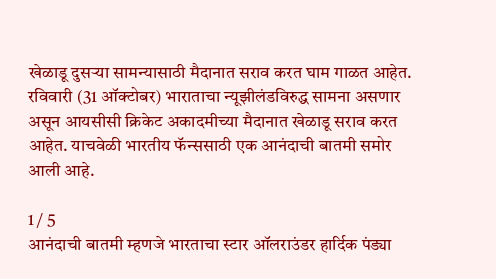खेळाडू दुसऱ्या सामन्यासाठी मैदानात सराव करत घाम गाळत आहेत. रविवारी (31 ऑक्टोबर) भाराताचा न्यूझीलंडविरुद्ध सामना असणार असून आयसीसी क्रिकेट अकादमीच्या मैदानात खेळाडू सराव करत आहेत. याचवेळी भारतीय फॅन्ससाठी एक आनंदाची बातमी समोर आली आहे.

1 / 5
आनंदाची बातमी म्हणजे भारताचा स्टार ऑलराउंडर हार्दिक पंड्या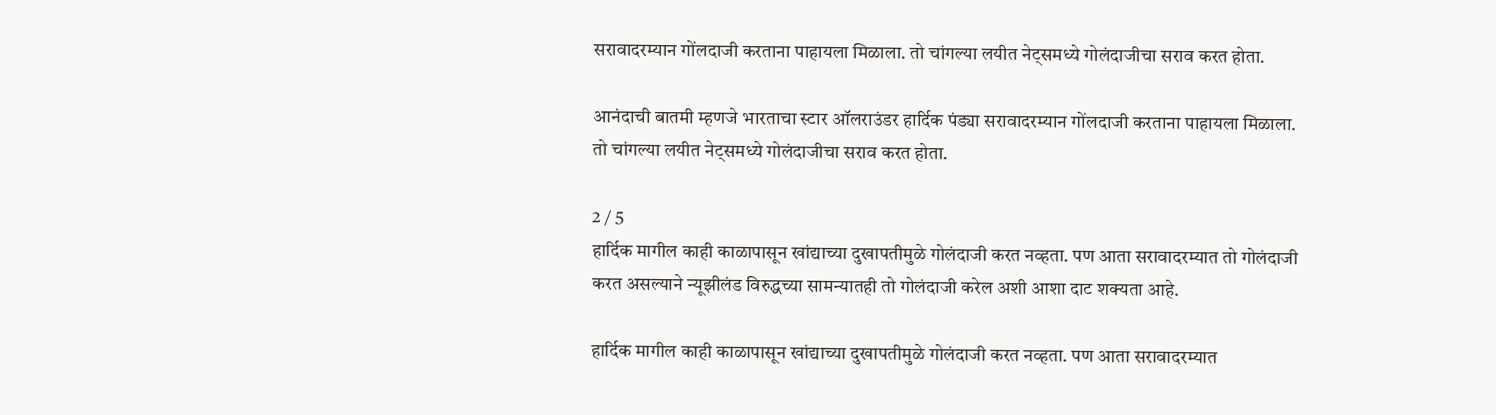सरावादरम्यान गोंलदाजी करताना पाहायला मिळाला. तो चांगल्या लयीत नेट्समध्ये गोलंदाजीचा सराव करत होता.

आनंदाची बातमी म्हणजे भारताचा स्टार ऑलराउंडर हार्दिक पंड्या सरावादरम्यान गोंलदाजी करताना पाहायला मिळाला. तो चांगल्या लयीत नेट्समध्ये गोलंदाजीचा सराव करत होता.

2 / 5
हार्दिक मागील काही काळापासून खांद्याच्या दुखापतीमुळे गोलंदाजी करत नव्हता. पण आता सरावादरम्यात तो गोलंदाजी करत असल्याने न्यूझीलंड विरुद्धच्या सामन्यातही तो गोलंदाजी करेल अशी आशा दाट शक्यता आहे.

हार्दिक मागील काही काळापासून खांद्याच्या दुखापतीमुळे गोलंदाजी करत नव्हता. पण आता सरावादरम्यात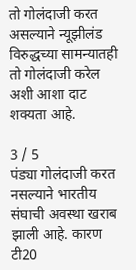तो गोलंदाजी करत असल्याने न्यूझीलंड विरुद्धच्या सामन्यातही तो गोलंदाजी करेल अशी आशा दाट शक्यता आहे.

3 / 5
पंड्या गोलंदाजी करत नसल्याने भारतीय संघाची अवस्था खराब झाली आहे. कारण टी20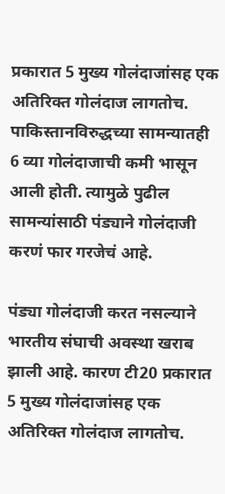प्रकारात 5 मुख्य गोलंदाजांसह एक अतिरिक्त गोलंदाज लागतोच. पाकिस्तानविरुद्धच्या सामन्यातही 6 व्या गोलंदाजाची कमी भासून आली होती. त्यामुळे पुढील सामन्यांसाठी पंड्याने गोलंदाजी करणं फार गरजेचं आहे.

पंड्या गोलंदाजी करत नसल्याने भारतीय संघाची अवस्था खराब झाली आहे. कारण टी20 प्रकारात 5 मुख्य गोलंदाजांसह एक अतिरिक्त गोलंदाज लागतोच.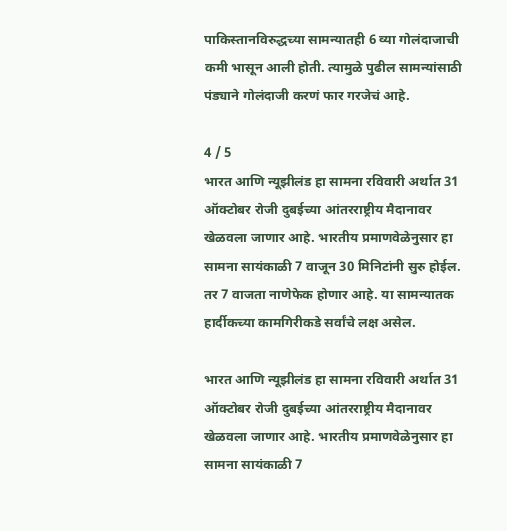पाकिस्तानविरुद्धच्या सामन्यातही 6 व्या गोलंदाजाची कमी भासून आली होती. त्यामुळे पुढील सामन्यांसाठी पंड्याने गोलंदाजी करणं फार गरजेचं आहे.

4 / 5
भारत आणि न्यूझीलंड हा सामना रविवारी अर्थात 31 ऑक्टोबर रोजी दुबईच्या आंतरराष्ट्रीय मैदानावर खेळवला जाणार आहे. भारतीय प्रमाणवेळेनुसार हा सामना सायंकाळी 7 वाजून 30 मिनिटांनी सुरु होईल. तर 7 वाजता नाणेफेक होणार आहे. या सामन्यातक हार्दीकच्या कामगिरीकडे सर्वांचे लक्ष असेल.

भारत आणि न्यूझीलंड हा सामना रविवारी अर्थात 31 ऑक्टोबर रोजी दुबईच्या आंतरराष्ट्रीय मैदानावर खेळवला जाणार आहे. भारतीय प्रमाणवेळेनुसार हा सामना सायंकाळी 7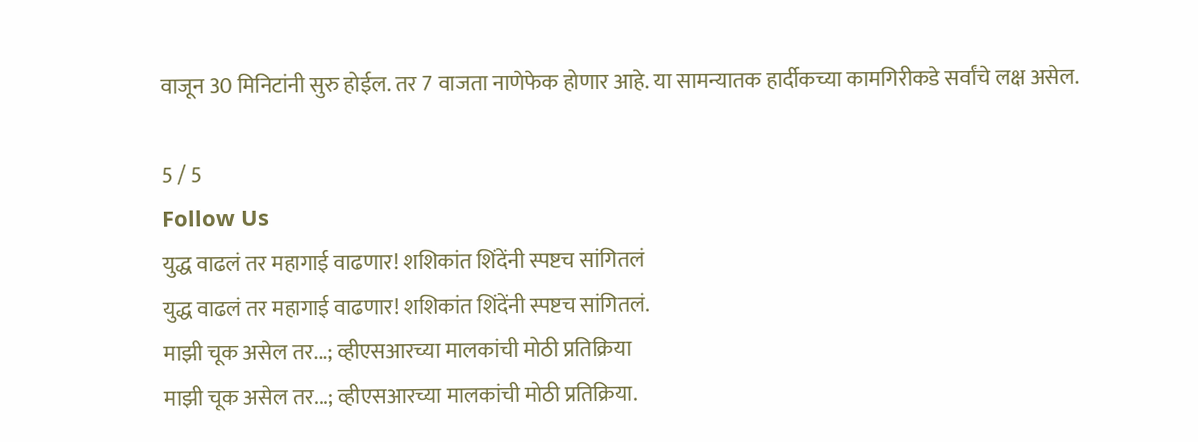वाजून 30 मिनिटांनी सुरु होईल. तर 7 वाजता नाणेफेक होणार आहे. या सामन्यातक हार्दीकच्या कामगिरीकडे सर्वांचे लक्ष असेल.

5 / 5
Follow Us
युद्ध वाढलं तर महागाई वाढणार! शशिकांत शिंदेंनी स्पष्टच सांगितलं
युद्ध वाढलं तर महागाई वाढणार! शशिकांत शिंदेंनी स्पष्टच सांगितलं.
माझी चूक असेल तर...; व्हीएसआरच्या मालकांची मोठी प्रतिक्रिया
माझी चूक असेल तर...; व्हीएसआरच्या मालकांची मोठी प्रतिक्रिया.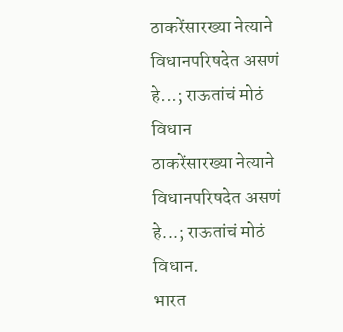ठाकरेंसारख्या नेत्याने विधानपरिषदेत असणं हे...; राऊतांचं मोठं विधान
ठाकरेंसारख्या नेत्याने विधानपरिषदेत असणं हे...; राऊतांचं मोठं विधान.
भारत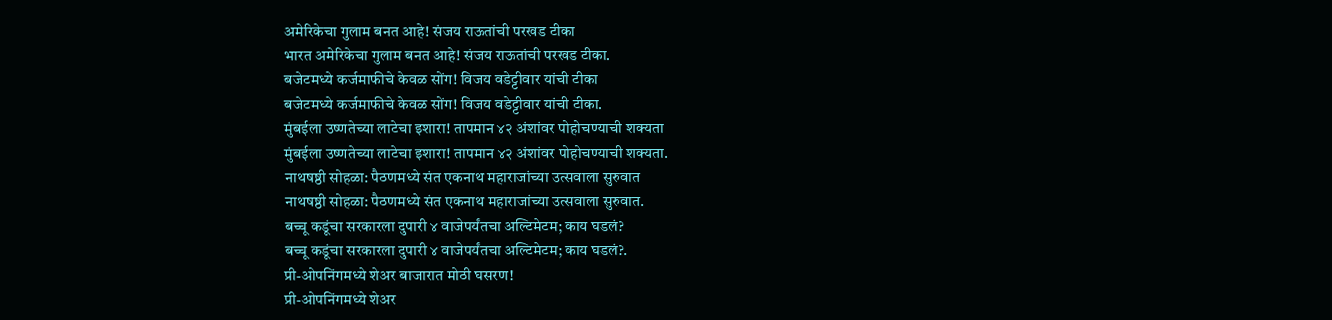अमेरिकेचा गुलाम बनत आहे! संजय राऊतांची परखड टीका
भारत अमेरिकेचा गुलाम बनत आहे! संजय राऊतांची परखड टीका.
बजेटमध्ये कर्जमाफीचे केवळ सोंग! विजय वडेट्टीवार यांची टीका
बजेटमध्ये कर्जमाफीचे केवळ सोंग! विजय वडेट्टीवार यांची टीका.
मुंबईला उष्णतेच्या लाटेचा इशारा! तापमान ४२ अंशांवर पोहोचण्याची शक्यता
मुंबईला उष्णतेच्या लाटेचा इशारा! तापमान ४२ अंशांवर पोहोचण्याची शक्यता.
नाथषष्ठी सोहळा: पैठणमध्ये संत एकनाथ महाराजांच्या उत्सवाला सुरुवात
नाथषष्ठी सोहळा: पैठणमध्ये संत एकनाथ महाराजांच्या उत्सवाला सुरुवात.
बच्चू कडूंचा सरकारला दुपारी ४ वाजेपर्यंतचा अल्टिमेटम; काय घडलं?
बच्चू कडूंचा सरकारला दुपारी ४ वाजेपर्यंतचा अल्टिमेटम; काय घडलं?.
प्री-ओपनिंगमध्ये शेअर बाजारात मोठी घसरण!
प्री-ओपनिंगमध्ये शेअर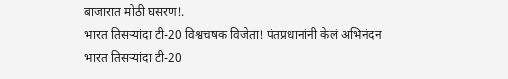बाजारात मोठी घसरण!.
भारत तिसऱ्यांदा टी-20 विश्वचषक विजेता! पंतप्रधानांनी केलं अभिनंदन
भारत तिसऱ्यांदा टी-20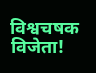विश्वचषक विजेता!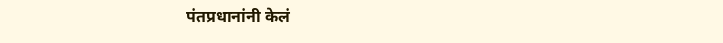पंतप्रधानांनी केलं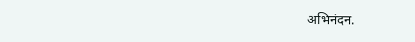अभिनंदन.